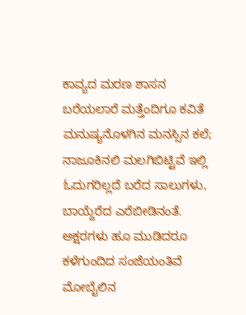ಕಾವ್ಯದ ಮರಣ ಶಾಸನ
ಬರೆಯಲಾರೆ ಮತ್ತೆಂದಿಗೂ ಕವಿತೆ ಮನುಷ್ಯನೊಳಗಿನ ಮನಸ್ಸಿನ ಕಲೆ;
ನಾಜೂಕಿನಲಿ ಮಲಗಿಬಿಟ್ಟಿವೆ ಇಲ್ಲಿ
ಓದುಗರಿಲ್ಲದೆ ಬರೆದ ಸಾಲುಗಳು,
ಬಾಯ್ದೆರೆದ ಎರೆಬೀಡಿನಂತೆ.
ಅಕ್ಷರಗಳು ಹೂ ಮುಡಿದರೂ
ಕಳೆಗುಂದಿದ ಸಂಜೆಯಂತಿವೆ
ಮೋಬೈಲಿನ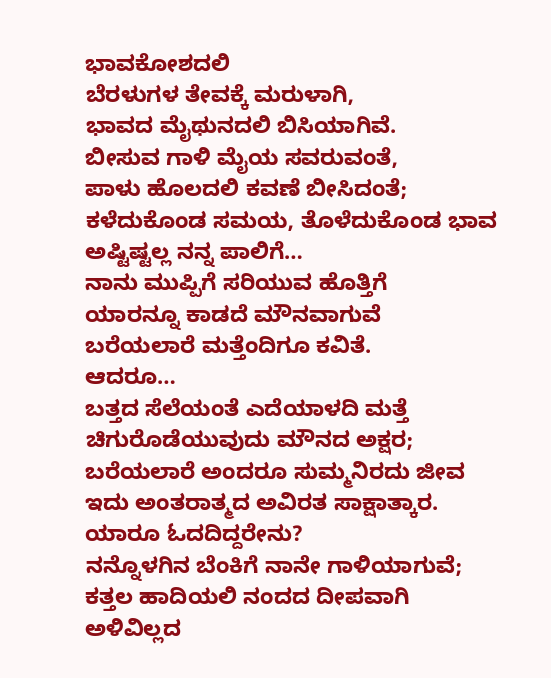ಭಾವಕೋಶದಲಿ
ಬೆರಳುಗಳ ತೇವಕ್ಕೆ ಮರುಳಾಗಿ,
ಭಾವದ ಮೈಥುನದಲಿ ಬಿಸಿಯಾಗಿವೆ.
ಬೀಸುವ ಗಾಳಿ ಮೈಯ ಸವರುವಂತೆ,
ಪಾಳು ಹೊಲದಲಿ ಕವಣೆ ಬೀಸಿದಂತೆ;
ಕಳೆದುಕೊಂಡ ಸಮಯ, ತೊಳೆದುಕೊಂಡ ಭಾವ
ಅಷ್ಟಿಷ್ಟಲ್ಲ ನನ್ನ ಪಾಲಿಗೆ…
ನಾನು ಮುಪ್ಪಿಗೆ ಸರಿಯುವ ಹೊತ್ತಿಗೆ
ಯಾರನ್ನೂ ಕಾಡದೆ ಮೌನವಾಗುವೆ
ಬರೆಯಲಾರೆ ಮತ್ತೆಂದಿಗೂ ಕವಿತೆ.
ಆದರೂ…
ಬತ್ತದ ಸೆಲೆಯಂತೆ ಎದೆಯಾಳದಿ ಮತ್ತೆ ಚಿಗುರೊಡೆಯುವುದು ಮೌನದ ಅಕ್ಷರ;
ಬರೆಯಲಾರೆ ಅಂದರೂ ಸುಮ್ಮನಿರದು ಜೀವ
ಇದು ಅಂತರಾತ್ಮದ ಅವಿರತ ಸಾಕ್ಷಾತ್ಕಾರ.
ಯಾರೂ ಓದದಿದ್ದರೇನು?
ನನ್ನೊಳಗಿನ ಬೆಂಕಿಗೆ ನಾನೇ ಗಾಳಿಯಾಗುವೆ;
ಕತ್ತಲ ಹಾದಿಯಲಿ ನಂದದ ದೀಪವಾಗಿ
ಅಳಿವಿಲ್ಲದ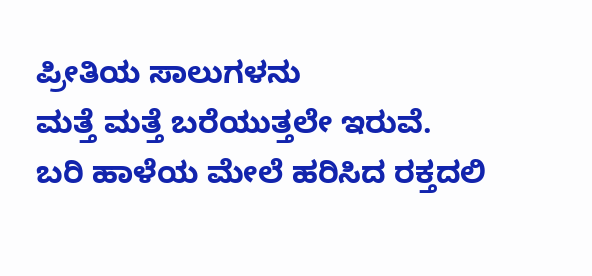ಪ್ರೀತಿಯ ಸಾಲುಗಳನು
ಮತ್ತೆ ಮತ್ತೆ ಬರೆಯುತ್ತಲೇ ಇರುವೆ.
ಬರಿ ಹಾಳೆಯ ಮೇಲೆ ಹರಿಸಿದ ರಕ್ತದಲಿ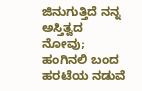ಜಿನುಗುತ್ತಿದೆ ನನ್ನ ಅಸ್ತಿತ್ವದ ನೋವು;
ಹಂಗಿನಲಿ ಬಂದ ಹರಟೆಯ ನಡುವೆ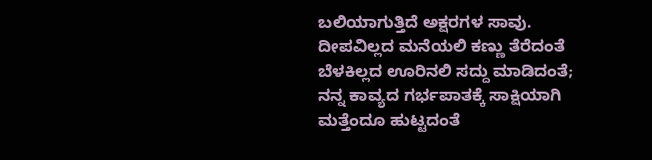ಬಲಿಯಾಗುತ್ತಿದೆ ಅಕ್ಷರಗಳ ಸಾವು.
ದೀಪವಿಲ್ಲದ ಮನೆಯಲಿ ಕಣ್ಣು ತೆರೆದಂತೆ
ಬೆಳಕಿಲ್ಲದ ಊರಿನಲಿ ಸದ್ದು ಮಾಡಿದಂತೆ;
ನನ್ನ ಕಾವ್ಯದ ಗರ್ಭಪಾತಕ್ಕೆ ಸಾಕ್ಷಿಯಾಗಿ
ಮತ್ತೆಂದೂ ಹುಟ್ಟದಂತೆ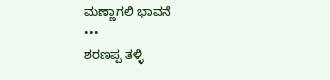ಮಣ್ಣಾಗಲಿ ಭಾವನೆ
•••
ಶರಣಪ್ಪ ತಳ್ಳಿ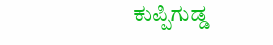ಕುಪ್ಪಿಗುಡ್ಡ